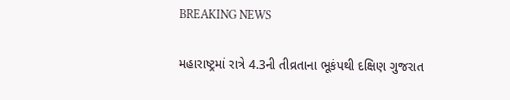BREAKING NEWS

મહારાષ્ટ્રમાં રાત્રે 4.3ની તીવ્રતાના ભૂકંપથી દક્ષિણ ગુજરાત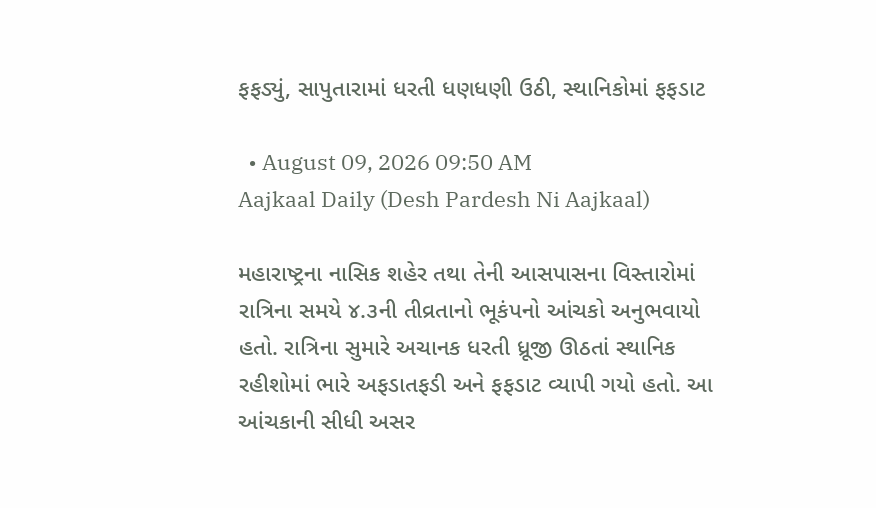ફફડ્યું, સાપુતારામાં ધરતી ધણધણી ઉઠી, સ્થાનિકોમાં ફફડાટ

  • August 09, 2026 09:50 AM
Aajkaal Daily (Desh Pardesh Ni Aajkaal)

મહારાષ્ટ્રના નાસિક શહેર તથા તેની આસપાસના વિસ્તારોમાં રાત્રિના સમયે ૪.૩ની તીવ્રતાનો ભૂકંપનો આંચકો અનુભવાયો હતો. રાત્રિના સુમારે અચાનક ધરતી ધ્રૂજી ઊઠતાં સ્થાનિક રહીશોમાં ભારે અફડાતફડી અને ફફડાટ વ્યાપી ગયો હતો. આ આંચકાની સીધી અસર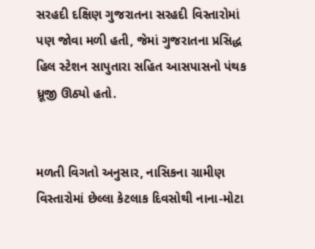સરહદી દક્ષિણ ગુજરાતના સરહદી વિસ્તારોમાં પણ જોવા મળી હતી, જેમાં ગુજરાતના પ્રસિદ્ધ હિલ સ્ટેશન સાપુતારા સહિત આસપાસનો પંથક ધ્રૂજી ઊઠ્યો હતો.


મળતી વિગતો અનુસાર, નાસિકના ગ્રામીણ વિસ્તારોમાં છેલ્લા કેટલાક દિવસોથી નાના-મોટા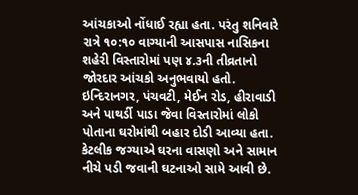આંચકાઓ નોંધાઈ રહ્યા હતા. પરંતુ શનિવારે રાત્રે ૧૦:૧૦ વાગ્યાની આસપાસ નાસિકના શહેરી વિસ્તારોમાં પણ ૪.૩ની તીવ્રતાનો જોરદાર આંચકો અનુભવાયો હતો. ઇન્દિરાનગર, પંચવટી, મેઈન રોડ, હીરાવાડી અને પાથર્ડી પાડા જેવા વિસ્તારોમાં લોકો પોતાના ઘરોમાંથી બહાર દોડી આવ્યા હતા. કેટલીક જગ્યાએ ઘરના વાસણો અને સામાન નીચે પડી જવાની ઘટનાઓ સામે આવી છે.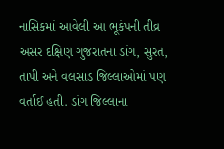નાસિકમાં આવેલી આ ભૂકંપની તીવ્ર અસર દક્ષિણ ગુજરાતના ડાંગ, સુરત, તાપી અને વલસાડ જિલ્લાઓમાં પણ વર્તાઈ હતી. ડાંગ જિલ્લાના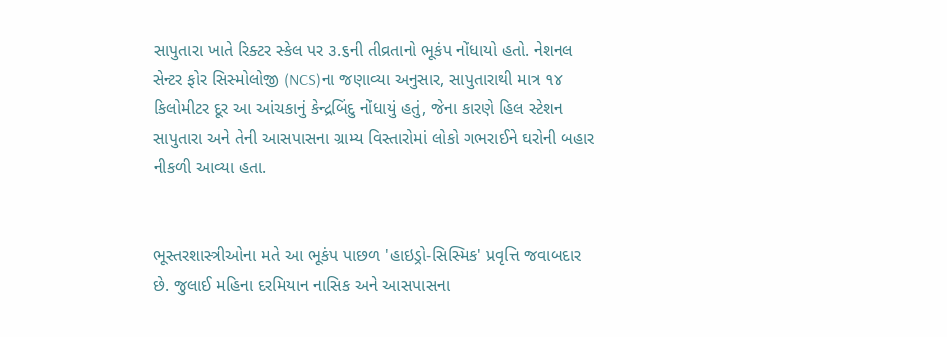સાપુતારા ખાતે રિક્ટર સ્કેલ પર ૩.૬ની તીવ્રતાનો ભૂકંપ નોંધાયો હતો. નેશનલ સેન્ટર ફોર સિસ્મોલોજી (NCS)ના જણાવ્યા અનુસાર, સાપુતારાથી માત્ર ૧૪ કિલોમીટર દૂર આ આંચકાનું કેન્દ્રબિંદુ નોંધાયું હતું, જેના કારણે હિલ સ્ટેશન સાપુતારા અને તેની આસપાસના ગ્રામ્ય વિસ્તારોમાં લોકો ગભરાઈને ઘરોની બહાર નીકળી આવ્યા હતા.


ભૂસ્તરશાસ્ત્રીઓના મતે આ ભૂકંપ પાછળ 'હાઇડ્રો-સિસ્મિક' પ્રવૃત્તિ જવાબદાર છે. જુલાઈ મહિના દરમિયાન નાસિક અને આસપાસના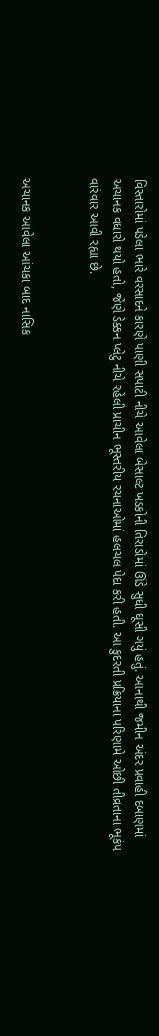વિસ્તારોમાં પડેલા ભારે વરસાદને કારણે પાણી સપાટી નીચે આવેલા બેસાલ્ટ ખડકોની તિરાડોમાં ઊંડે સુધી ઘૂસી ગયું હતું. આનાથી જમીન અંદર પ્રવાહી દબાણમાં અચાનક વધારો થયો હતો, જેણે ડેક્કન પ્લેટુ નીચે રહેલી પ્રાચીન ભૂસ્તરીય રચનાઓમાં હલચલ પેદા કરી હતી. આ કુદરતી પ્રક્રિયાના પરિણામે ઓછી તીવ્રતાના ભૂકંપ વારંવાર આવી રહ્યા છે.


અચાનક આવેલા આંચકા બાદ નાસિક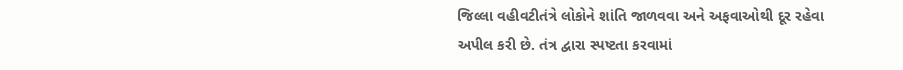જિલ્લા વહીવટીતંત્રે લોકોને શાંતિ જાળવવા અને અફવાઓથી દૂર રહેવા અપીલ કરી છે. તંત્ર દ્વારા સ્પષ્ટતા કરવામાં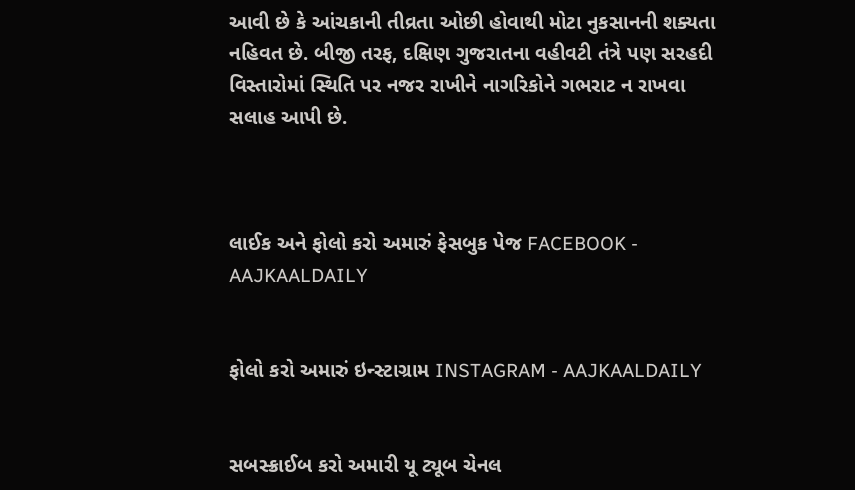આવી છે કે આંચકાની તીવ્રતા ઓછી હોવાથી મોટા નુકસાનની શક્યતા નહિવત છે. બીજી તરફ, દક્ષિણ ગુજરાતના વહીવટી તંત્રે પણ સરહદી વિસ્તારોમાં સ્થિતિ પર નજર રાખીને નાગરિકોને ગભરાટ ન રાખવા સલાહ આપી છે.



લાઈક અને ફોલો કરો અમારું ફેસબુક પેજ FACEBOOK - AAJKAALDAILY


ફોલો કરો અમારું ઇન્સ્ટાગ્રામ INSTAGRAM - AAJKAALDAILY


સબસ્ક્રાઈબ કરો અમારી યૂ ટ્યૂબ ચેનલ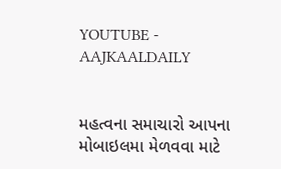YOUTUBE - AAJKAALDAILY


મહત્વના સમાચારો આપના મોબાઇલમા મેળવવા માટે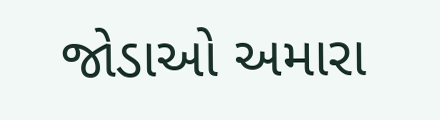જોડાઓ અમારા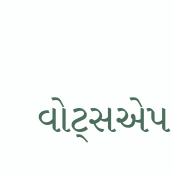વોટ્સએપ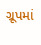ગ્રૂપમાં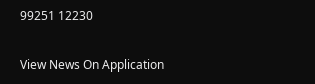99251 12230

View News On Application